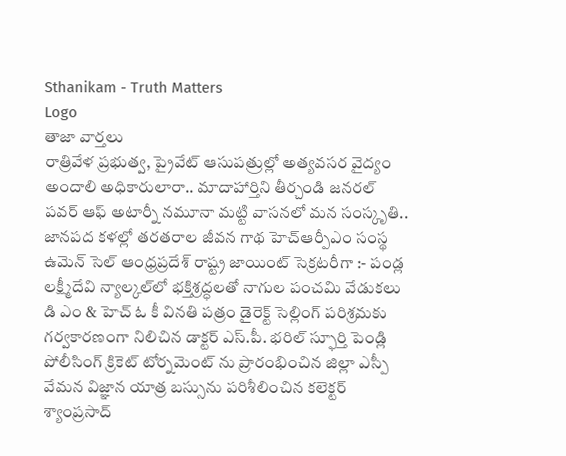Sthanikam - Truth Matters
Logo
తాజా వార్తలు
రాత్రివేళ ప్రభుత్వ, ప్రైవేట్ ఆసుపత్రుల్లో అత్యవసర వైద్యం అందాలి అధికారులారా.. మాదాహార్తిని తీర్చండి జనరల్ పవర్ ఆఫ్ అటార్నీ నమూనా మట్టి వాసనలో మన సంస్కృతి.. జానపద కళల్లో తరతరాల జీవన గాథ హెచ్ఆర్పీఎం సంస్థ ఉమెన్ సెల్ ఆంధ్రప్రదేశ్ రాష్ట్ర జాయింట్ సెక్రటరీగా :- పండ్ల లక్ష్మీదేవి న్యాల్కల్‌లో భక్తిశ్రద్ధలతో నాగుల పంచమి వేడుకలు డి ఎం & హెచ్ ఓ కీ వినతి పత్రం డైరెక్ట్ సెల్లింగ్ పరిశ్రమకు గర్వకారణంగా నిలిచిన డాక్టర్ ఎస్.పీ. భరిల్ స్ఫూర్తి పెండ్లి పోలీసింగ్ క్రికెట్ టోర్నమెంట్ ను ప్రారంభించిన జిల్లా ఎస్పీ వేమన విజ్ఞాన యాత్ర బస్సును పరిశీలించిన కలెక్టర్ శ్యాంప్రసాద్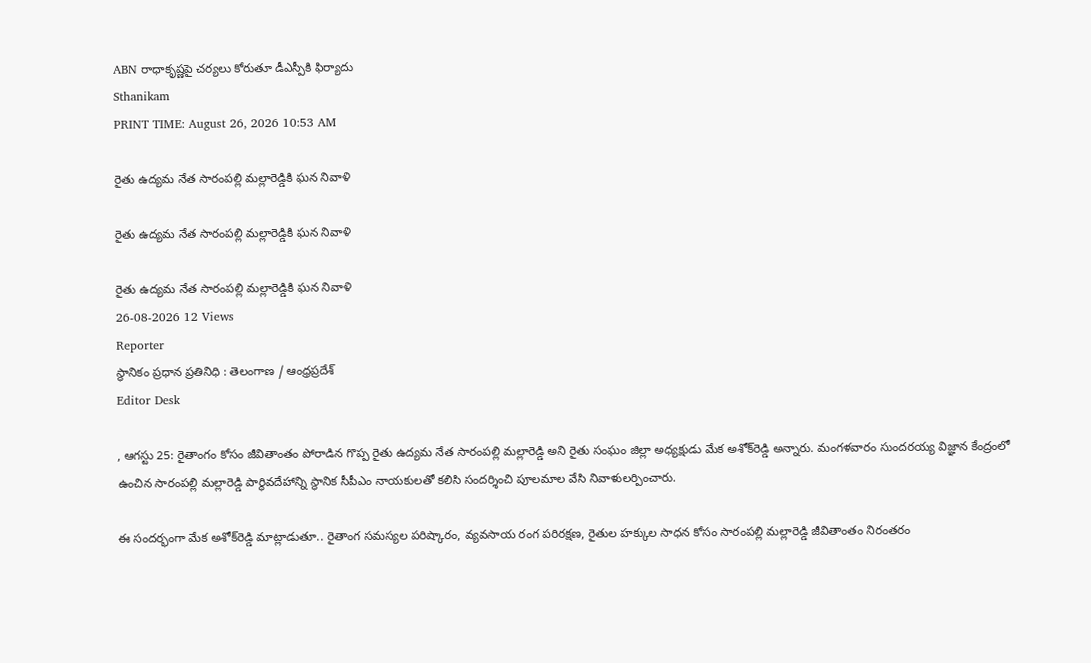ABN రాధాకృష్ణపై చర్యలు కోరుతూ డీఎస్పీకి ఫిర్యాదు
Sthanikam
PRINT TIME: August 26, 2026 10:53 AM

రైతు ఉద్యమ నేత సారంపల్లి మల్లారెడ్డికి ఘన నివాళి

రైతు ఉద్యమ నేత సారంపల్లి మల్లారెడ్డికి ఘన నివాళి

రైతు ఉద్యమ నేత సారంపల్లి మల్లారెడ్డికి ఘన నివాళి
26-08-2026 12 Views
Reporter
స్థానికం ప్రధాన ప్రతినిధి : తెలంగాణ / ఆంధ్రప్రదేశ్
Editor Desk

, ఆగస్టు 25: రైతాంగం కోసం జీవితాంతం పోరాడిన గొప్ప రైతు ఉద్యమ నేత సారంపల్లి మల్లారెడ్డి అని రైతు సంఘం జిల్లా అధ్యక్షుడు మేక అశోక్‌రెడ్డి అన్నారు. మంగళవారం సుందరయ్య విజ్ఞాన కేంద్రంలో ఉంచిన సారంపల్లి మల్లారెడ్డి పార్థివదేహాన్ని స్థానిక సీపీఎం నాయకులతో కలిసి సందర్శించి పూలమాల వేసి నివాళులర్పించారు.

ఈ సందర్భంగా మేక అశోక్‌రెడ్డి మాట్లాడుతూ.. రైతాంగ సమస్యల పరిష్కారం, వ్యవసాయ రంగ పరిరక్షణ, రైతుల హక్కుల సాధన కోసం సారంపల్లి మల్లారెడ్డి జీవితాంతం నిరంతరం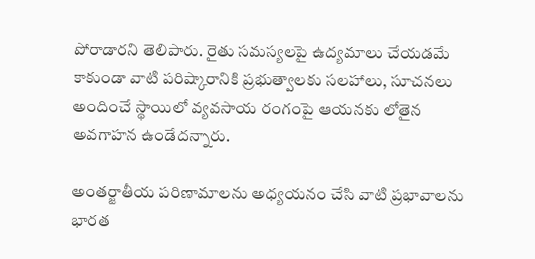పోరాడారని తెలిపారు. రైతు సమస్యలపై ఉద్యమాలు చేయడమే కాకుండా వాటి పరిష్కారానికి ప్రభుత్వాలకు సలహాలు, సూచనలు అందించే స్థాయిలో వ్యవసాయ రంగంపై ఆయనకు లోతైన అవగాహన ఉండేదన్నారు.

అంతర్జాతీయ పరిణామాలను అధ్యయనం చేసి వాటి ప్రభావాలను భారత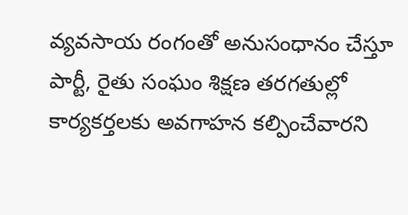వ్యవసాయ రంగంతో అనుసంధానం చేస్తూ పార్టీ, రైతు సంఘం శిక్షణ తరగతుల్లో కార్యకర్తలకు అవగాహన కల్పించేవారని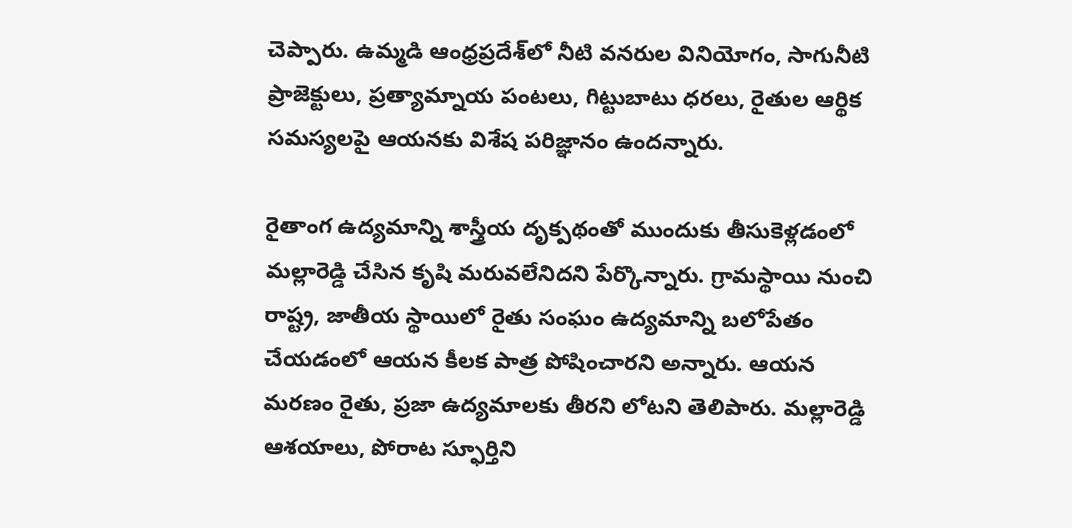చెప్పారు. ఉమ్మడి ఆంధ్రప్రదేశ్‌లో నీటి వనరుల వినియోగం, సాగునీటి ప్రాజెక్టులు, ప్రత్యామ్నాయ పంటలు, గిట్టుబాటు ధరలు, రైతుల ఆర్థిక సమస్యలపై ఆయనకు విశేష పరిజ్ఞానం ఉందన్నారు.

రైతాంగ ఉద్యమాన్ని శాస్త్రీయ దృక్పథంతో ముందుకు తీసుకెళ్లడంలో మల్లారెడ్డి చేసిన కృషి మరువలేనిదని పేర్కొన్నారు. గ్రామస్థాయి నుంచి రాష్ట్ర, జాతీయ స్థాయిలో రైతు సంఘం ఉద్యమాన్ని బలోపేతం చేయడంలో ఆయన కీలక పాత్ర పోషించారని అన్నారు. ఆయన మరణం రైతు, ప్రజా ఉద్యమాలకు తీరని లోటని తెలిపారు. మల్లారెడ్డి ఆశయాలు, పోరాట స్ఫూర్తిని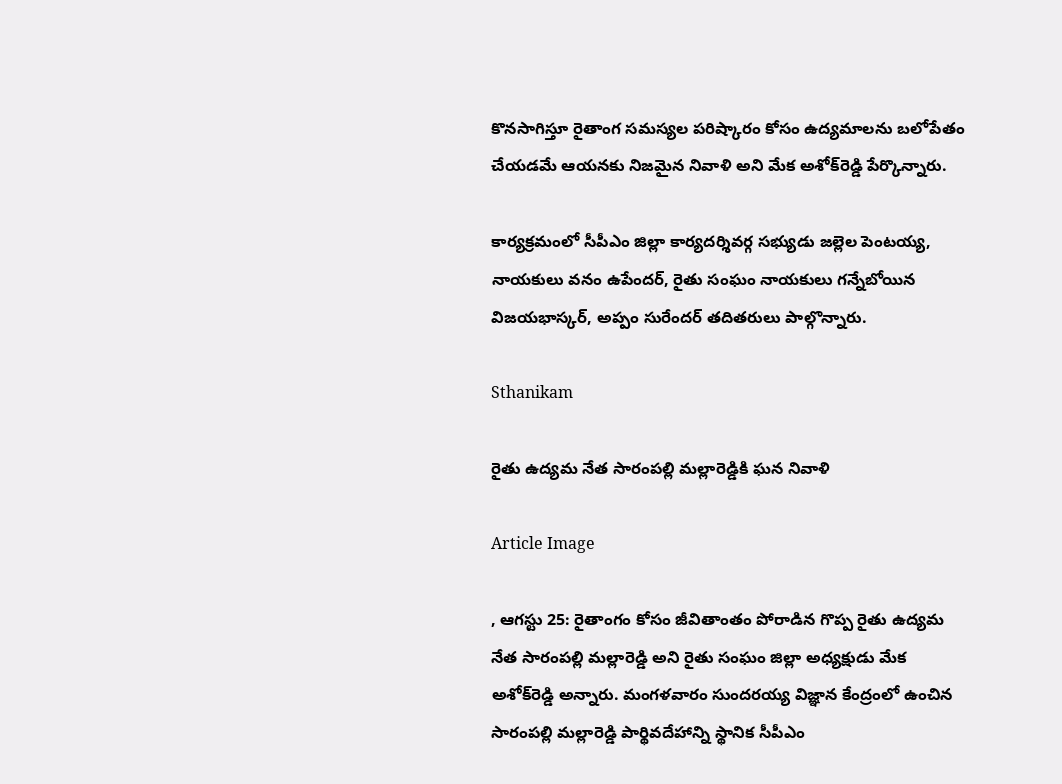కొనసాగిస్తూ రైతాంగ సమస్యల పరిష్కారం కోసం ఉద్యమాలను బలోపేతం చేయడమే ఆయనకు నిజమైన నివాళి అని మేక అశోక్‌రెడ్డి పేర్కొన్నారు.

కార్యక్రమంలో సీపీఎం జిల్లా కార్యదర్శివర్గ సభ్యుడు జల్లెల పెంటయ్య, నాయకులు వనం ఉపేందర్, రైతు సంఘం నాయకులు గన్నేబోయిన విజయభాస్కర్, అప్పం సురేందర్ తదితరులు పాల్గొన్నారు.

Sthanikam

రైతు ఉద్యమ నేత సారంపల్లి మల్లారెడ్డికి ఘన నివాళి

Article Image

, ఆగస్టు 25: రైతాంగం కోసం జీవితాంతం పోరాడిన గొప్ప రైతు ఉద్యమ నేత సారంపల్లి మల్లారెడ్డి అని రైతు సంఘం జిల్లా అధ్యక్షుడు మేక అశోక్‌రెడ్డి అన్నారు. మంగళవారం సుందరయ్య విజ్ఞాన కేంద్రంలో ఉంచిన సారంపల్లి మల్లారెడ్డి పార్థివదేహాన్ని స్థానిక సీపీఎం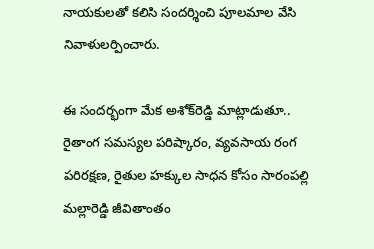నాయకులతో కలిసి సందర్శించి పూలమాల వేసి నివాళులర్పించారు.

ఈ సందర్భంగా మేక అశోక్‌రెడ్డి మాట్లాడుతూ.. రైతాంగ సమస్యల పరిష్కారం, వ్యవసాయ రంగ పరిరక్షణ, రైతుల హక్కుల సాధన కోసం సారంపల్లి మల్లారెడ్డి జీవితాంతం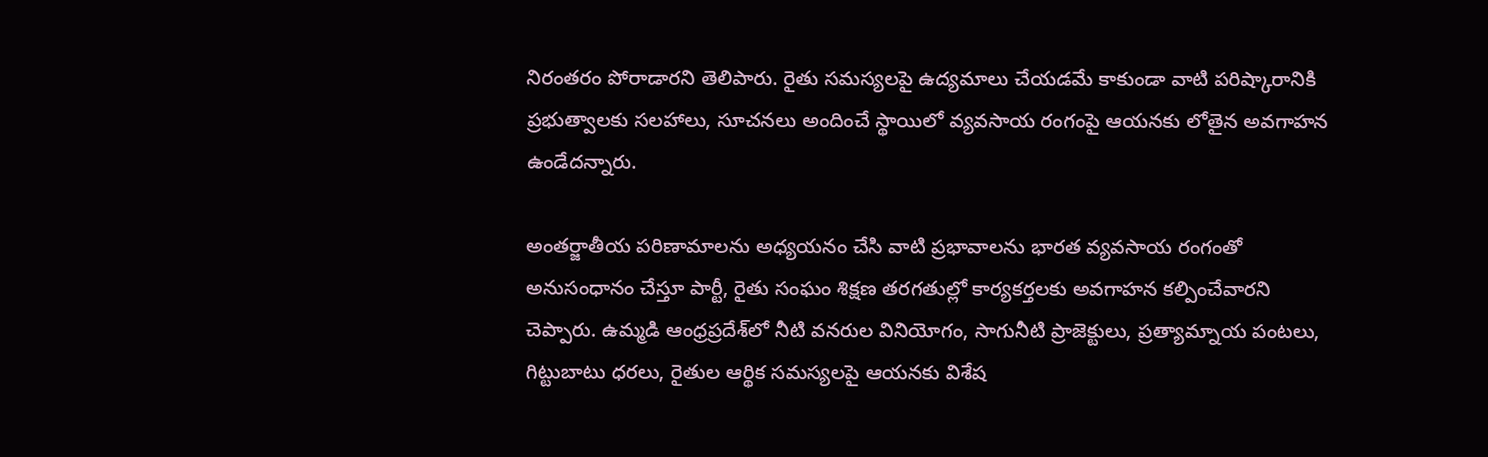నిరంతరం పోరాడారని తెలిపారు. రైతు సమస్యలపై ఉద్యమాలు చేయడమే కాకుండా వాటి పరిష్కారానికి ప్రభుత్వాలకు సలహాలు, సూచనలు అందించే స్థాయిలో వ్యవసాయ రంగంపై ఆయనకు లోతైన అవగాహన ఉండేదన్నారు.

అంతర్జాతీయ పరిణామాలను అధ్యయనం చేసి వాటి ప్రభావాలను భారత వ్యవసాయ రంగంతో అనుసంధానం చేస్తూ పార్టీ, రైతు సంఘం శిక్షణ తరగతుల్లో కార్యకర్తలకు అవగాహన కల్పించేవారని చెప్పారు. ఉమ్మడి ఆంధ్రప్రదేశ్‌లో నీటి వనరుల వినియోగం, సాగునీటి ప్రాజెక్టులు, ప్రత్యామ్నాయ పంటలు, గిట్టుబాటు ధరలు, రైతుల ఆర్థిక సమస్యలపై ఆయనకు విశేష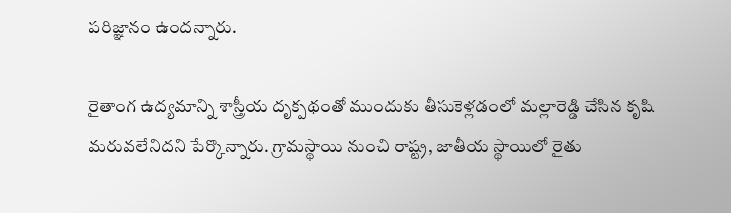పరిజ్ఞానం ఉందన్నారు.

రైతాంగ ఉద్యమాన్ని శాస్త్రీయ దృక్పథంతో ముందుకు తీసుకెళ్లడంలో మల్లారెడ్డి చేసిన కృషి మరువలేనిదని పేర్కొన్నారు. గ్రామస్థాయి నుంచి రాష్ట్ర, జాతీయ స్థాయిలో రైతు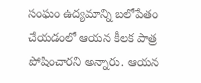సంఘం ఉద్యమాన్ని బలోపేతం చేయడంలో ఆయన కీలక పాత్ర పోషించారని అన్నారు. ఆయన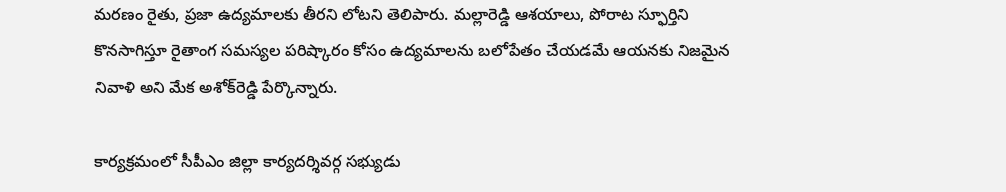మరణం రైతు, ప్రజా ఉద్యమాలకు తీరని లోటని తెలిపారు. మల్లారెడ్డి ఆశయాలు, పోరాట స్ఫూర్తిని కొనసాగిస్తూ రైతాంగ సమస్యల పరిష్కారం కోసం ఉద్యమాలను బలోపేతం చేయడమే ఆయనకు నిజమైన నివాళి అని మేక అశోక్‌రెడ్డి పేర్కొన్నారు.

కార్యక్రమంలో సీపీఎం జిల్లా కార్యదర్శివర్గ సభ్యుడు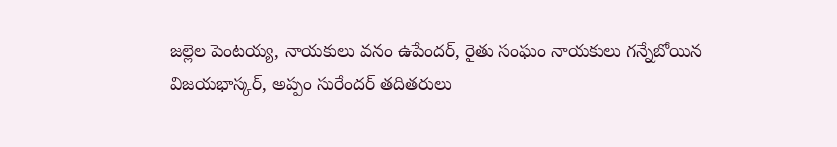జల్లెల పెంటయ్య, నాయకులు వనం ఉపేందర్, రైతు సంఘం నాయకులు గన్నేబోయిన విజయభాస్కర్, అప్పం సురేందర్ తదితరులు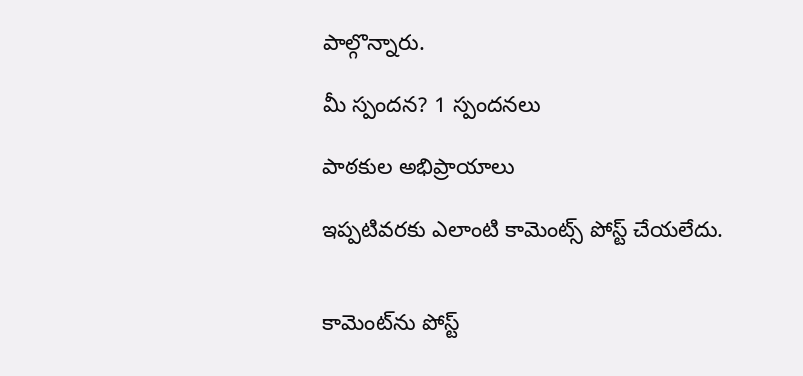పాల్గొన్నారు.

మీ స్పందన? 1 స్పందనలు

పాఠకుల అభిప్రాయాలు

ఇప్పటివరకు ఎలాంటి కామెంట్స్ పోస్ట్ చేయలేదు.


కామెంట్‌ను పోస్ట్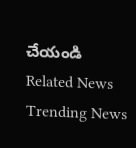చేయండి
Related News
Trending News